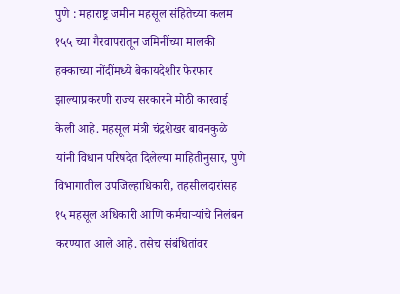पुणे : महाराष्ट्र जमीन महसूल संहितेच्या कलम १५५ च्या गैरवापरातून जमिनींच्या मालकी हक्काच्या नोंदींमध्ये बेकायदेशीर फेरफार झाल्याप्रकरणी राज्य सरकारने मोठी कारवाई केली आहे. महसूल मंत्री चंद्रशेखर बावनकुळे यांनी विधान परिषदेत दिलेल्या माहितीनुसार, पुणे विभागातील उपजिल्हाधिकारी, तहसीलदारांसह १५ महसूल अधिकारी आणि कर्मचाऱ्यांचे निलंबन करण्यात आले आहे. तसेच संबंधितांवर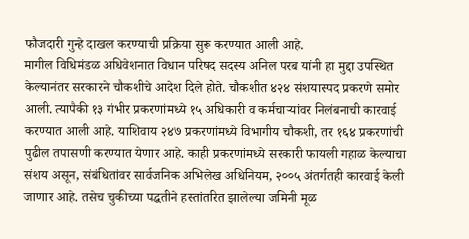फौजदारी गुन्हे दाखल करण्याची प्रक्रिया सुरू करण्यात आली आहे.
मागील विधिमंडळ अधिवेशनात विधान परिषद सदस्य अनिल परब यांनी हा मुद्दा उपस्थित केल्यानंतर सरकारने चौकशीचे आदेश दिले होते. चौकशीत ४२४ संशयास्पद प्रकरणे समोर आली. त्यापैकी १३ गंभीर प्रकरणांमध्ये १५ अधिकारी व कर्मचाऱ्यांवर निलंबनाची कारवाई करण्यात आली आहे. याशिवाय २४७ प्रकरणांमध्ये विभागीय चौकशी, तर १६४ प्रकरणांची पुढील तपासणी करण्यात येणार आहे. काही प्रकरणांमध्ये सरकारी फायली गहाळ केल्याचा संशय असून, संबंधितांवर सार्वजनिक अभिलेख अधिनियम, २००५ अंतर्गतही कारवाई केली जाणार आहे. तसेच चुकीच्या पद्धतीने हस्तांतरित झालेल्या जमिनी मूळ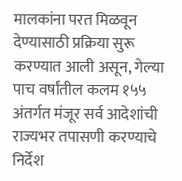मालकांना परत मिळवून देण्यासाठी प्रक्रिया सुरू करण्यात आली असून, गेल्या पाच वर्षांतील कलम १५५ अंतर्गत मंजूर सर्व आदेशांची राज्यभर तपासणी करण्याचे निर्देश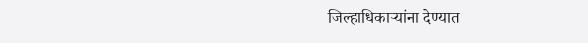जिल्हाधिकाऱ्यांना देण्यात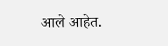आले आहेत.